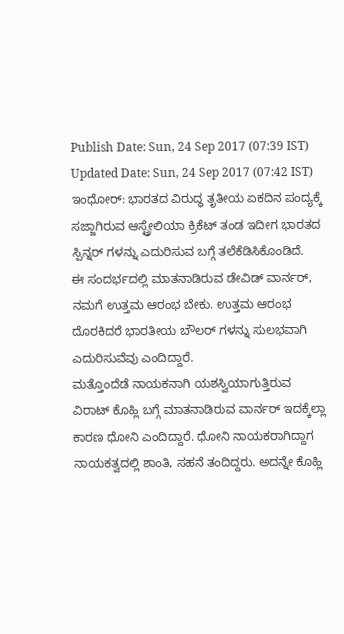Publish Date: Sun, 24 Sep 2017 (07:39 IST)
Updated Date: Sun, 24 Sep 2017 (07:42 IST)
ಇಂಧೋರ್: ಭಾರತದ ವಿರುದ್ಧ ತೃತೀಯ ಏಕದಿನ ಪಂದ್ಯಕ್ಕೆ ಸಜ್ಜಾಗಿರುವ ಆಸ್ಟ್ರೇಲಿಯಾ ಕ್ರಿಕೆಟ್ ತಂಡ ಇದೀಗ ಭಾರತದ ಸ್ಪಿನ್ನರ್ ಗಳನ್ನು ಎದುರಿಸುವ ಬಗ್ಗೆ ತಲೆಕೆಡಿಸಿಕೊಂಡಿದೆ.
ಈ ಸಂದರ್ಭದಲ್ಲಿ ಮಾತನಾಡಿರುವ ಡೇವಿಡ್ ವಾರ್ನರ್, ನಮಗೆ ಉತ್ತಮ ಆರಂಭ ಬೇಕು. ಉತ್ತಮ ಆರಂಭ ದೊರಕಿದರೆ ಭಾರತೀಯ ಬೌಲರ್ ಗಳನ್ನು ಸುಲಭವಾಗಿ ಎದುರಿಸುವೆವು ಎಂದಿದ್ದಾರೆ.
ಮತ್ತೊಂದೆಡೆ ನಾಯಕನಾಗಿ ಯಶಸ್ವಿಯಾಗುತ್ತಿರುವ ವಿರಾಟ್ ಕೊಹ್ಲಿ ಬಗ್ಗೆ ಮಾತನಾಡಿರುವ ವಾರ್ನರ್ ಇದಕ್ಕೆಲ್ಲಾ ಕಾರಣ ಧೋನಿ ಎಂದಿದ್ದಾರೆ. ಧೋನಿ ನಾಯಕರಾಗಿದ್ದಾಗ ನಾಯಕತ್ವದಲ್ಲಿ ಶಾಂತಿ, ಸಹನೆ ತಂದಿದ್ದರು. ಅದನ್ನೇ ಕೊಹ್ಲಿ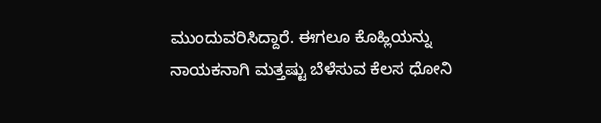ಮುಂದುವರಿಸಿದ್ದಾರೆ. ಈಗಲೂ ಕೊಹ್ಲಿಯನ್ನು ನಾಯಕನಾಗಿ ಮತ್ತಷ್ಟು ಬೆಳೆಸುವ ಕೆಲಸ ಧೋನಿ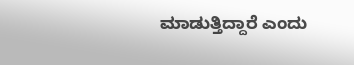ಮಾಡುತ್ತಿದ್ದಾರೆ ಎಂದು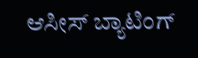ಆಸೀಸ್ ಬ್ಯಾಟಿಂಗ್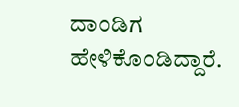ದಾಂಡಿಗ ಹೇಳಿಕೊಂಡಿದ್ದಾರೆ.